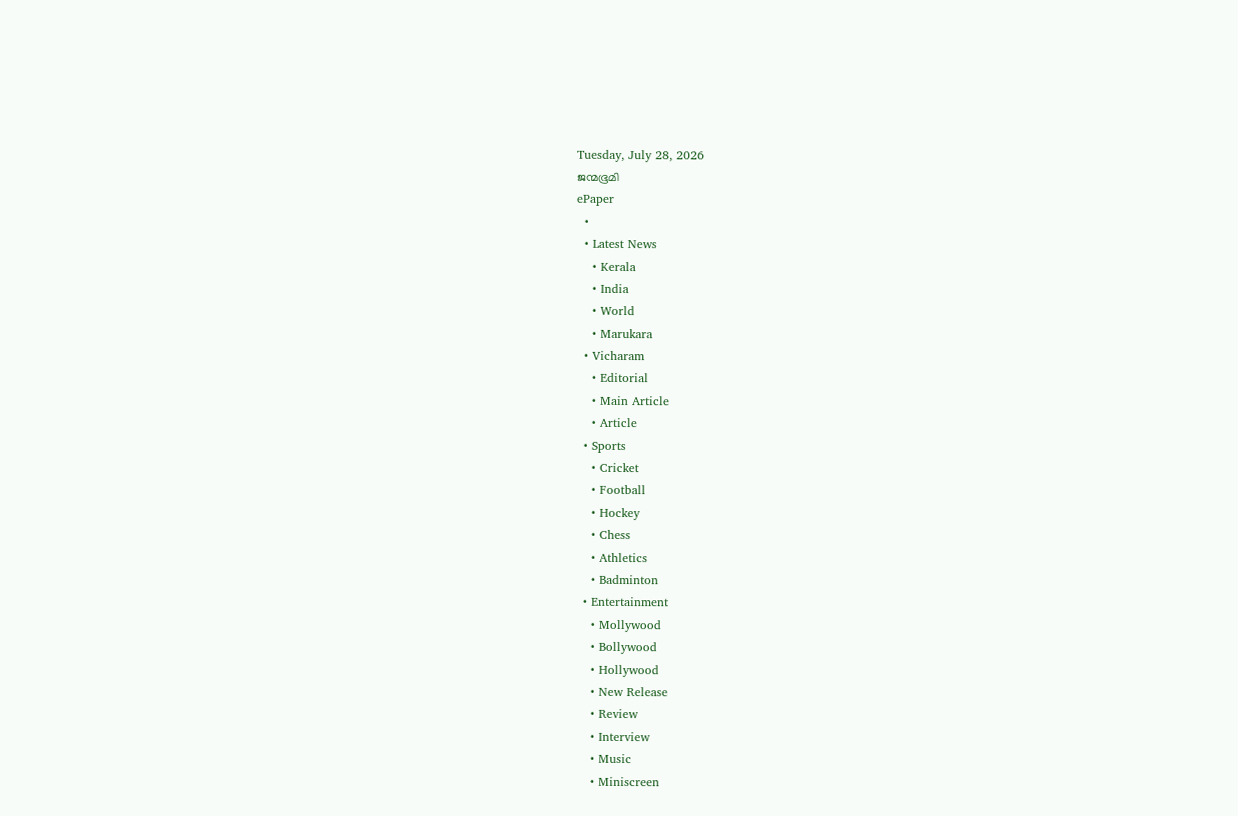Tuesday, July 28, 2026
ജന്മഭൂമി
ePaper
  •
  • Latest News
    • Kerala
    • India
    • World
    • Marukara
  • Vicharam
    • Editorial
    • Main Article
    • Article
  • Sports
    • Cricket
    • Football
    • Hockey
    • Chess
    • Athletics
    • Badminton
  • Entertainment
    • Mollywood
    • Bollywood
    • Hollywood
    • New Release
    • Review
    • Interview
    • Music
    • Miniscreen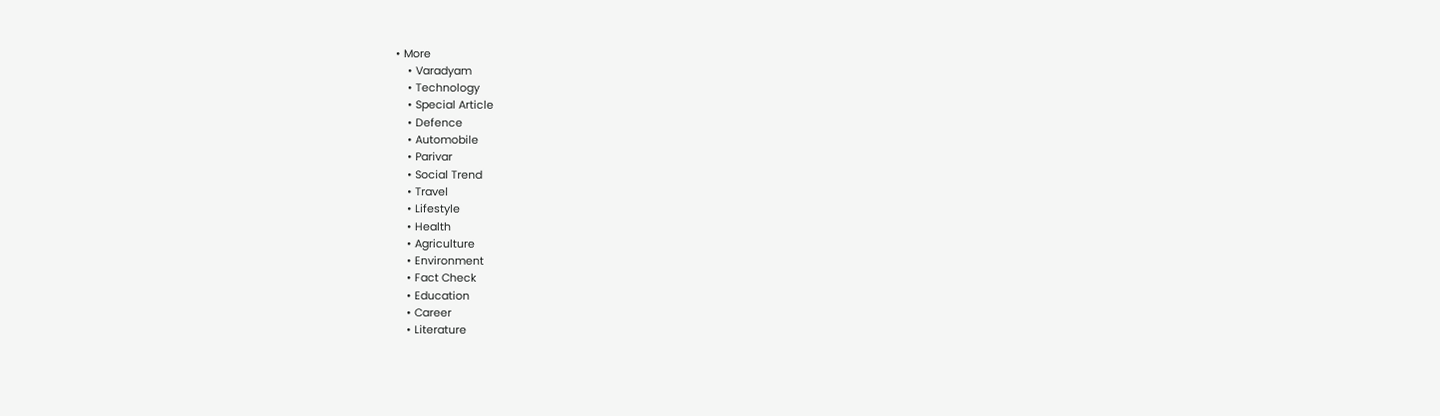• More
    • Varadyam
    • Technology
    • Special Article
    • Defence
    • Automobile
    • Parivar
    • Social Trend
    • Travel
    • Lifestyle
    • Health
    • Agriculture
    • Environment
    • Fact Check
    • Education
    • Career
    • Literature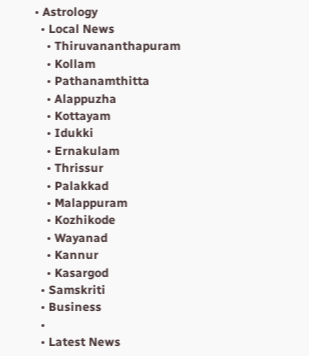• Astrology
  • Local News
    • Thiruvananthapuram
    • Kollam
    • Pathanamthitta
    • Alappuzha
    • Kottayam
    • Idukki
    • Ernakulam
    • Thrissur
    • Palakkad
    • Malappuram
    • Kozhikode
    • Wayanad
    • Kannur
    • Kasargod
  • Samskriti
  • Business
  •
  • Latest News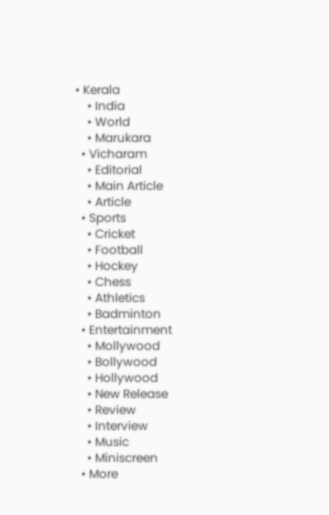• Kerala
    • India
    • World
    • Marukara
  • Vicharam
    • Editorial
    • Main Article
    • Article
  • Sports
    • Cricket
    • Football
    • Hockey
    • Chess
    • Athletics
    • Badminton
  • Entertainment
    • Mollywood
    • Bollywood
    • Hollywood
    • New Release
    • Review
    • Interview
    • Music
    • Miniscreen
  • More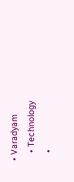• Varadyam
    • Technology
    •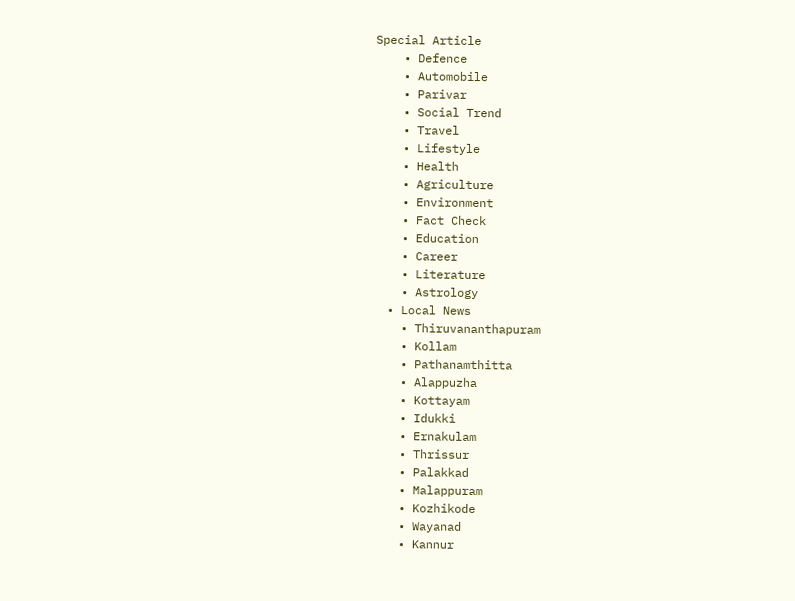Special Article
    • Defence
    • Automobile
    • Parivar
    • Social Trend
    • Travel
    • Lifestyle
    • Health
    • Agriculture
    • Environment
    • Fact Check
    • Education
    • Career
    • Literature
    • Astrology
  • Local News
    • Thiruvananthapuram
    • Kollam
    • Pathanamthitta
    • Alappuzha
    • Kottayam
    • Idukki
    • Ernakulam
    • Thrissur
    • Palakkad
    • Malappuram
    • Kozhikode
    • Wayanad
    • Kannur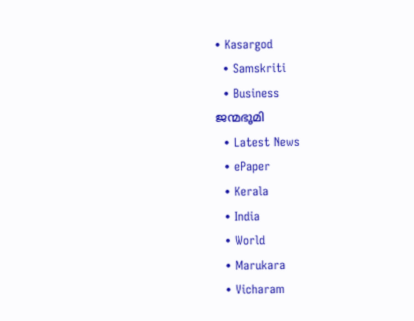• Kasargod
  • Samskriti
  • Business
ജന്മഭൂമി
  • Latest News
  • ePaper
  • Kerala
  • India
  • World
  • Marukara
  • Vicharam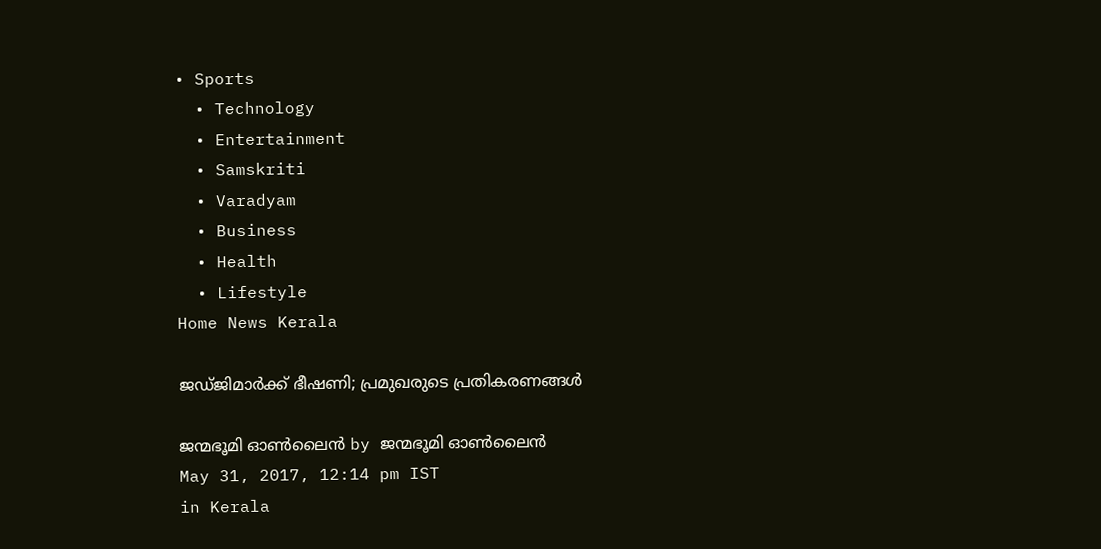• Sports
  • Technology
  • Entertainment
  • Samskriti
  • Varadyam
  • Business
  • Health
  • Lifestyle
Home News Kerala

ജഡ്ജിമാര്‍ക്ക് ഭീഷണി; പ്രമുഖരുടെ പ്രതികരണങ്ങള്‍

ജന്മഭൂമി ഓണ്‍ലൈന്‍ by ജന്മഭൂമി ഓണ്‍ലൈന്‍
May 31, 2017, 12:14 pm IST
in Kerala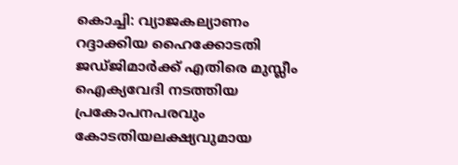കൊച്ചി: വ്യാജകല്യാണം റദ്ദാക്കിയ ഹൈക്കോടതി ജഡ്ജിമാര്‍ക്ക് എതിരെ മുസ്ലീം ഐക്യവേദി നടത്തിയ പ്രകോപനപരവും കോടതിയലക്ഷ്യവുമായ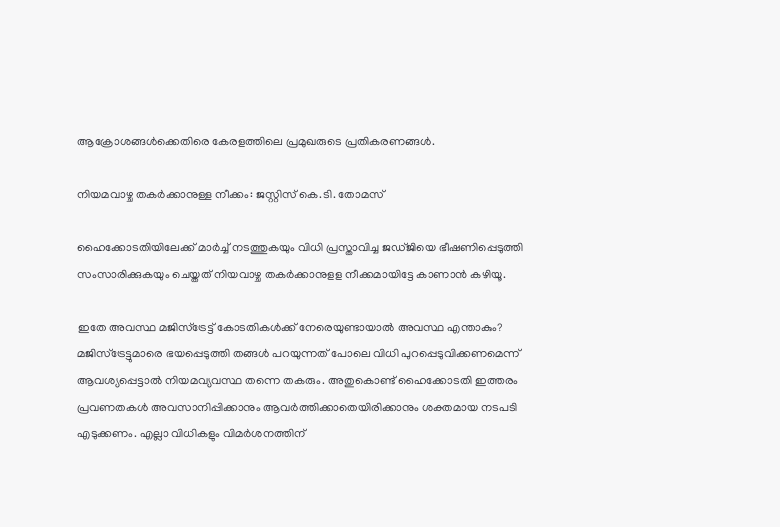ആക്രോശങ്ങള്‍ക്കെതിരെ കേരളത്തിലെ പ്രമുഖരുടെ പ്രതികരണങ്ങള്‍.

നിയമവാഴ്ച തകര്‍ക്കാനുള്ള നീക്കം: ജസ്റ്റിസ് കെ.ടി. തോമസ്

ഹൈക്കോടതിയിലേക്ക് മാര്‍ച്ച് നടത്തുകയും വിധി പ്രസ്താവിച്ച ജഡ്ജിയെ ഭീഷണിപ്പെടുത്തി സംസാരിക്കുകയും ചെയ്തത് നിയവാഴ്ച തകര്‍ക്കാനുളള നീക്കമായിട്ടേ കാണാന്‍ കഴിയൂ.

ഇതേ അവസ്ഥ മജിസ്‌ട്രേട്ട് കോടതികള്‍ക്ക് നേരെയുണ്ടായാല്‍ അവസ്ഥ എന്താകും? മജിസ്‌ട്രേട്ടുമാരെ ഭയപ്പെടുത്തി തങ്ങള്‍ പറയുന്നത് പോലെ വിധി പുറപ്പെടുവിക്കണമെന്ന് ആവശ്യപ്പെട്ടാല്‍ നിയമവ്യവസ്ഥ തന്നെ തകരും. അതുകൊണ്ട് ഹൈക്കോടതി ഇത്തരം പ്രവണതകള്‍ അവസാനിപ്പിക്കാനും ആവര്‍ത്തിക്കാതെയിരിക്കാനും ശക്തമായ നടപടി എടുക്കണം. എല്ലാ വിധികളും വിമര്‍ശനത്തിന്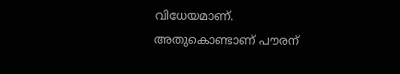വിധേയമാണ്. അതുകൊണ്ടാണ് പൗരന്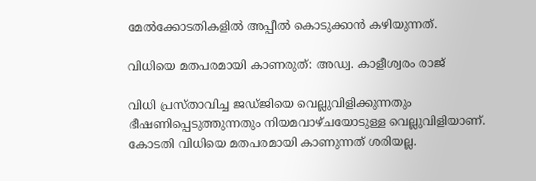മേല്‍ക്കോടതികളില്‍ അപ്പീല്‍ കൊടുക്കാന്‍ കഴിയുന്നത്.

വിധിയെ മതപരമായി കാണരുത്: അഡ്വ. കാളീശ്വരം രാജ്

വിധി പ്രസ്താവിച്ച ജഡ്ജിയെ വെല്ലുവിളിക്കുന്നതും ഭീഷണിപ്പെടുത്തുന്നതും നിയമവാഴ്ചയോടുള്ള വെല്ലുവിളിയാണ്. കോടതി വിധിയെ മതപരമായി കാണുന്നത് ശരിയല്ല.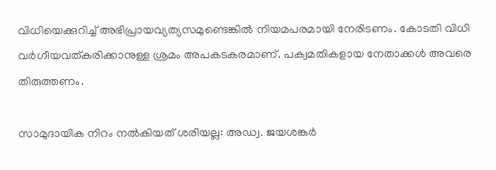വിധിയെക്കുറിച്ച് അഭിപ്രായവ്യത്യസമുണ്ടെങ്കില്‍ നിയമപരമായി നേരിടണം. കോടതി വിധി വര്‍ഗീയവത്കരിക്കാനുള്ള ശ്രമം അപകടകരമാണ്. പക്വമതികളായ നേതാക്കള്‍ അവരെ തിരുത്തണം.

സാമുദായിക നിറം നല്‍കിയത് ശരിയല്ല: അഡ്വ. ജയശങ്കര്‍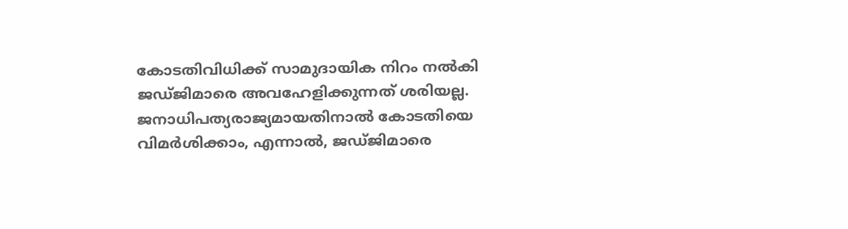കോടതിവിധിക്ക് സാമുദായിക നിറം നല്‍കി ജഡ്ജിമാരെ അവഹേളിക്കുന്നത് ശരിയല്ല. ജനാധിപത്യരാജ്യമായതിനാല്‍ കോടതിയെ വിമര്‍ശിക്കാം, എന്നാല്‍, ജഡ്ജിമാരെ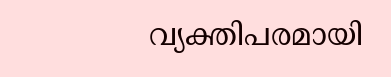വ്യക്തിപരമായി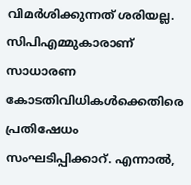വിമര്‍ശിക്കുന്നത് ശരിയല്ല. സിപിഎമ്മുകാരാണ് സാധാരണ കോടതിവിധികള്‍ക്കെതിരെ പ്രതിഷേധം സംഘടിപ്പിക്കാറ്. എന്നാല്‍,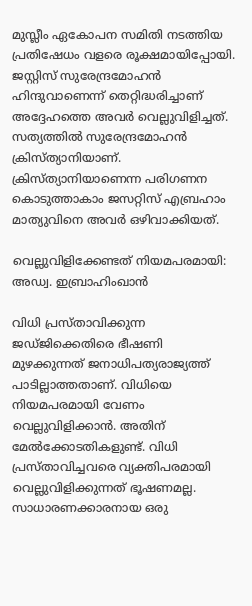മുസ്ലീം ഏകോപന സമിതി നടത്തിയ പ്രതിഷേധം വളരെ രൂക്ഷമായിപ്പോയി. ജസ്റ്റിസ് സുരേന്ദ്രമോഹന്‍ ഹിന്ദുവാണെന്ന് തെറ്റിദ്ധരിച്ചാണ് അദ്ദേഹത്തെ അവര്‍ വെല്ലുവിളിച്ചത്. സത്യത്തില്‍ സുരേന്ദ്രമോഹന്‍ ക്രിസ്ത്യാനിയാണ്. ക്രിസ്ത്യാനിയാണെന്ന പരിഗണന കൊടുത്താകാം ജസറ്റിസ് എബ്രഹാം മാത്യുവിനെ അവര്‍ ഒഴിവാക്കിയത്.

വെല്ലുവിളിക്കേണ്ടത് നിയമപരമായി: അഡ്വ. ഇബ്രാഹിംഖാന്‍

വിധി പ്രസ്താവിക്കുന്ന ജഡ്ജിക്കെതിരെ ഭീഷണി മുഴക്കുന്നത് ജനാധിപത്യരാജ്യത്ത് പാടില്ലാത്തതാണ്. വിധിയെ നിയമപരമായി വേണം വെല്ലുവിളിക്കാന്‍. അതിന് മേല്‍ക്കോടതികളുണ്ട്. വിധി പ്രസ്താവിച്ചവരെ വ്യക്തിപരമായി വെല്ലുവിളിക്കുന്നത് ഭൂഷണമല്ല. സാധാരണക്കാരനായ ഒരു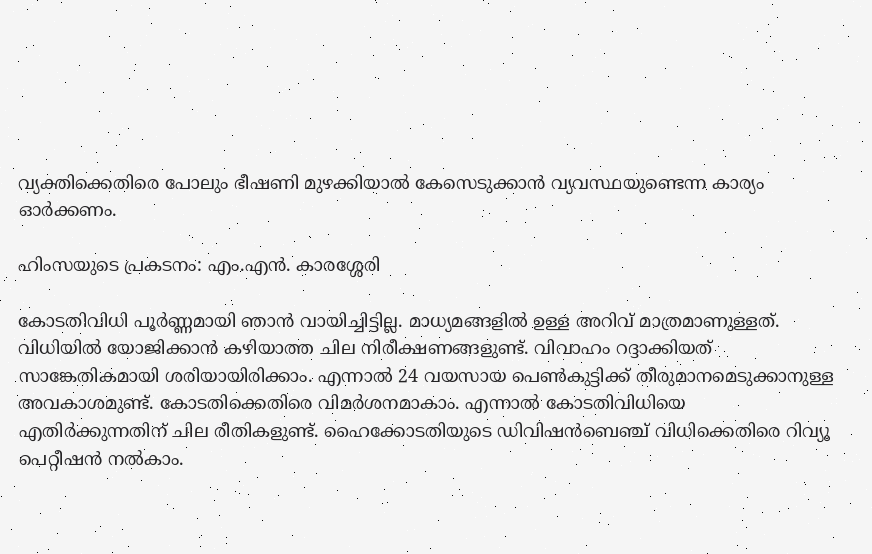വ്യക്തിക്കെതിരെ പോലും ഭീഷണി മുഴക്കിയാല്‍ കേസെടുക്കാന്‍ വ്യവസ്ഥയുണ്ടെന്ന കാര്യം ഓര്‍ക്കണം.

ഹിംസയുടെ പ്രകടനം: എം.എന്‍. കാരശ്ശേരി

കോടതിവിധി പൂര്‍ണ്ണമായി ഞാന്‍ വായിച്ചിട്ടില്ല. മാധ്യമങ്ങളില്‍ ഉള്ള അറിവ് മാത്രമാണുള്ളത്. വിധിയില്‍ യോജിക്കാന്‍ കഴിയാത്ത ചില നിരീക്ഷണങ്ങളുണ്ട്. വിവാഹം റദ്ദാക്കിയത് സാങ്കേതികമായി ശരിയായിരിക്കാം. എന്നാല്‍ 24 വയസായ പെണ്‍കുട്ടിക്ക് തീരുമാനമെടുക്കാനുള്ള അവകാശമുണ്ട്. കോടതിക്കെതിരെ വിമര്‍ശനമാകാം. എന്നാല്‍ കോടതിവിധിയെ എതിര്‍ക്കുന്നതിന് ചില രീതികളുണ്ട്. ഹൈക്കോടതിയുടെ ഡിവിഷന്‍ബെഞ്ച് വിധിക്കെതിരെ റിവ്യൂ പെറ്റീഷന്‍ നല്‍കാം.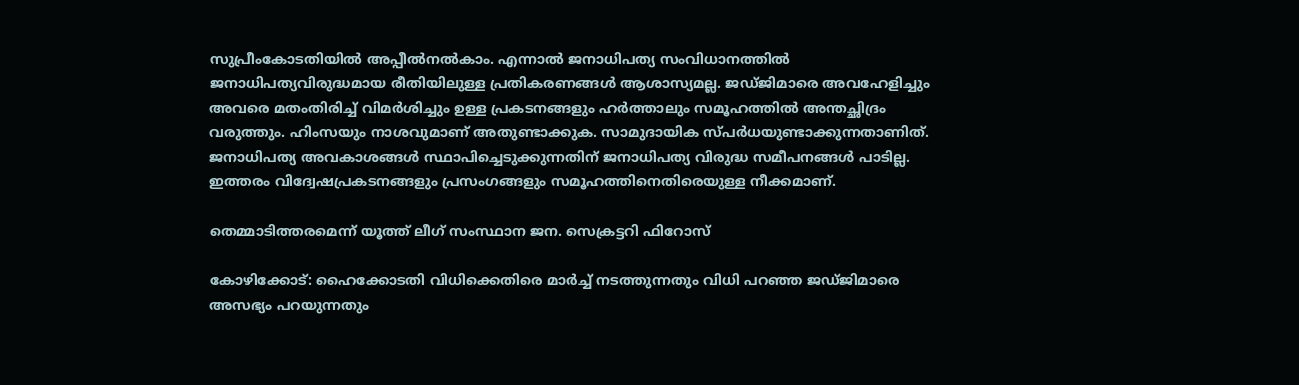സുപ്രീംകോടതിയില്‍ അപ്പീല്‍നല്‍കാം. എന്നാല്‍ ജനാധിപത്യ സംവിധാനത്തില്‍ ജനാധിപത്യവിരുദ്ധമായ രീതിയിലുള്ള പ്രതികരണങ്ങള്‍ ആശാസ്യമല്ല. ജഡ്ജിമാരെ അവഹേളിച്ചും അവരെ മതംതിരിച്ച് വിമര്‍ശിച്ചും ഉള്ള പ്രകടനങ്ങളും ഹര്‍ത്താലും സമൂഹത്തില്‍ അന്തച്ഛിദ്രം വരുത്തും. ഹിംസയും നാശവുമാണ് അതുണ്ടാക്കുക. സാമുദായിക സ്പര്‍ധയുണ്ടാക്കുന്നതാണിത്. ജനാധിപത്യ അവകാശങ്ങള്‍ സ്ഥാപിച്ചെടുക്കുന്നതിന് ജനാധിപത്യ വിരുദ്ധ സമീപനങ്ങള്‍ പാടില്ല. ഇത്തരം വിദ്വേഷപ്രകടനങ്ങളും പ്രസംഗങ്ങളും സമൂഹത്തിനെതിരെയുള്ള നീക്കമാണ്.

തെമ്മാടിത്തരമെന്ന് യൂത്ത് ലീഗ് സംസ്ഥാന ജന. സെക്രട്ടറി ഫിറോസ്

കോഴിക്കോട്: ഹൈക്കോടതി വിധിക്കെതിരെ മാര്‍ച്ച് നടത്തുന്നതും വിധി പറഞ്ഞ ജഡ്ജിമാരെ അസഭ്യം പറയുന്നതും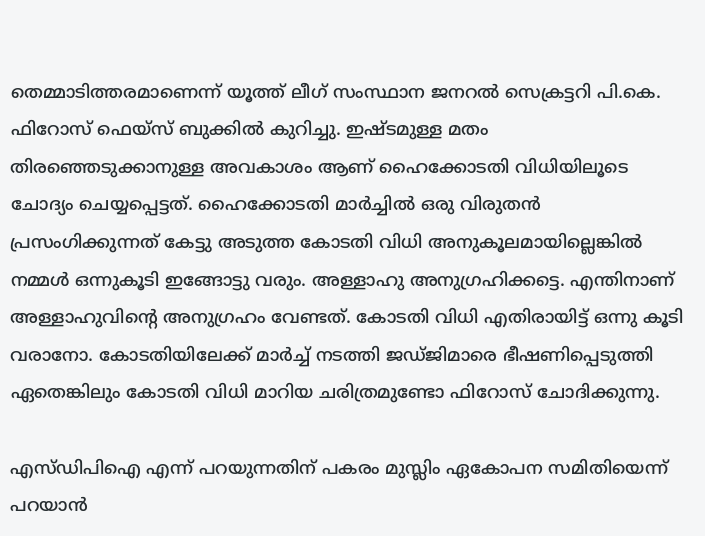തെമ്മാടിത്തരമാണെന്ന് യൂത്ത് ലീഗ് സംസ്ഥാന ജനറല്‍ സെക്രട്ടറി പി.കെ. ഫിറോസ് ഫെയ്‌സ് ബുക്കില്‍ കുറിച്ചു. ഇഷ്ടമുള്ള മതം തിരഞ്ഞെടുക്കാനുള്ള അവകാശം ആണ് ഹൈക്കോടതി വിധിയിലൂടെ ചോദ്യം ചെയ്യപ്പെട്ടത്. ഹൈക്കോടതി മാര്‍ച്ചില്‍ ഒരു വിരുതന്‍ പ്രസംഗിക്കുന്നത് കേട്ടു അടുത്ത കോടതി വിധി അനുകൂലമായില്ലെങ്കില്‍ നമ്മള്‍ ഒന്നുകൂടി ഇങ്ങോട്ടു വരും. അള്ളാഹു അനുഗ്രഹിക്കട്ടെ. എന്തിനാണ് അള്ളാഹുവിന്റെ അനുഗ്രഹം വേണ്ടത്. കോടതി വിധി എതിരായിട്ട് ഒന്നു കൂടി വരാനോ. കോടതിയിലേക്ക് മാര്‍ച്ച് നടത്തി ജഡ്ജിമാരെ ഭീഷണിപ്പെടുത്തി ഏതെങ്കിലും കോടതി വിധി മാറിയ ചരിത്രമുണ്ടോ ഫിറോസ് ചോദിക്കുന്നു.

എസ്ഡിപിഐ എന്ന് പറയുന്നതിന് പകരം മുസ്ലിം ഏകോപന സമിതിയെന്ന് പറയാന്‍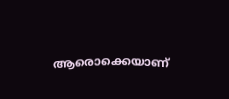ആരൊക്കെയാണ്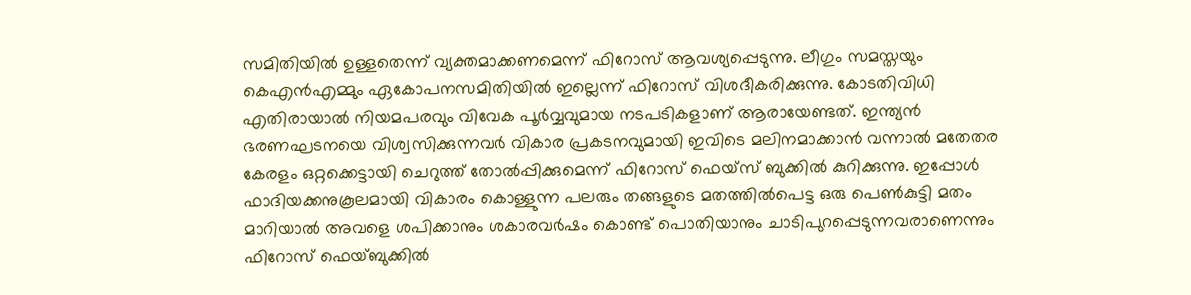സമിതിയില്‍ ഉള്ളതെന്ന് വ്യക്തമാക്കണമെന്ന് ഫിറോസ് ആവശ്യപ്പെടുന്നു. ലീഗും സമസ്തയും കെഎന്‍എമ്മും ഏകോപനസമിതിയില്‍ ഇല്ലെന്ന് ഫിറോസ് വിശദീകരിക്കുന്നു. കോടതിവിധി എതിരായാല്‍ നിയമപരവും വിവേക പൂര്‍വ്വവുമായ നടപടികളാണ് ആരായേണ്ടത്. ഇന്ത്യന്‍ ഭരണഘടനയെ വിശ്വസിക്കുന്നവര്‍ വികാര പ്രകടനവുമായി ഇവിടെ മലിനമാക്കാന്‍ വന്നാല്‍ മതേതര കേരളം ഒറ്റക്കെട്ടായി ചെറുത്ത് തോല്‍പ്പിക്കുമെന്ന് ഫിറോസ് ഫെയ്‌സ് ബുക്കില്‍ കുറിക്കുന്നു. ഇപ്പോള്‍ ഫാദിയക്കനുകൂലമായി വികാരം കൊള്ളുന്ന പലരും തങ്ങളുടെ മതത്തില്‍പെട്ട ഒരു പെണ്‍കുട്ടി മതം മാറിയാല്‍ അവളെ ശപിക്കാനും ശകാരവര്‍ഷം കൊണ്ട് പൊതിയാനും ചാടിപുറപ്പെടുന്നവരാണെന്നും ഫിറോസ് ഫെയ്ബുക്കില്‍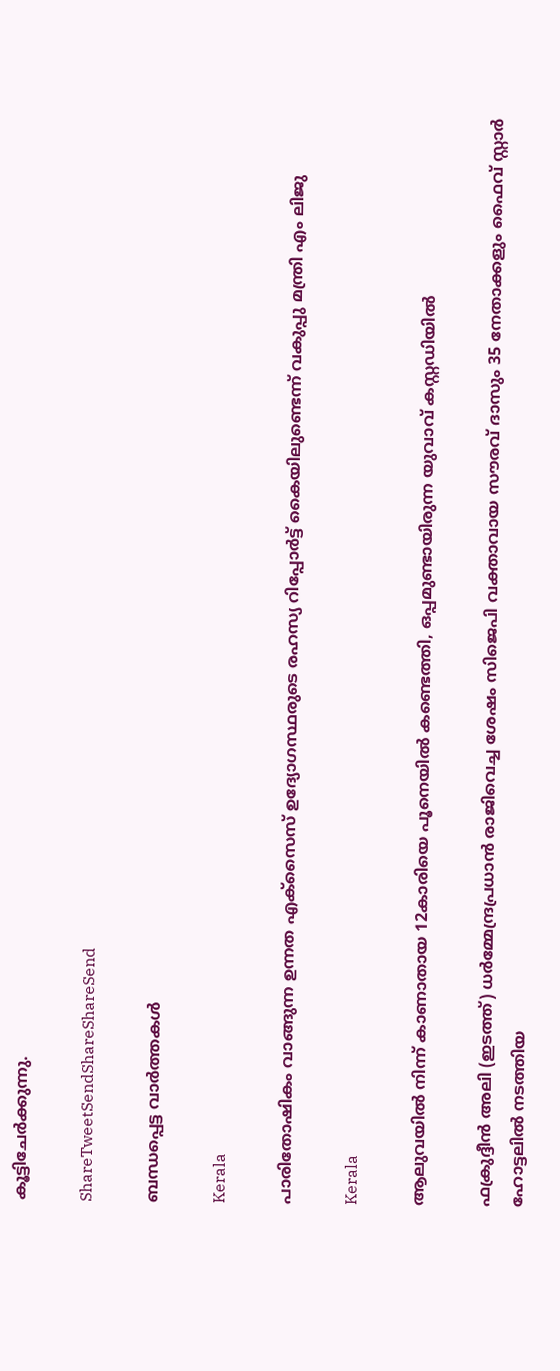കൂട്ടിചേര്‍ക്കുന്നു.

ShareTweetSendShareShareSend

ബന്ധപ്പെട്ട വാര്‍ത്തകള്‍

Kerala

പാരിതോഷികം വാങ്ങുന്ന ഉന്നത എക്‌സൈസ് ഉദ്യോഗസ്ഥരുടെ രഹസ്യ റിപ്പോര്‍ട്ട് കൈയിലുണ്ടെന്ന് വകുപ്പു മന്ത്രി എം ലിജു

Kerala

ആലുവയില്‍ നിന്ന് കാണാതായ 12കാരിയെ പൂനെയില്‍ കണ്ടെത്തി, ഒപ്പമുണ്ടായിരുന്ന യുവാവ് കസ്റ്റഡിയില്‍

ഫക്രുദ്ദീന്‍ അലി (ഇടത്ത്) ധര്‍മ്മേന്ദ്രപ്രധാന്‍ രാജിവെച്ച ശേഷം സിജെപി വക്താവായ സൗരവ് ദാസും 35 നേതാക്കളും ഫൈവ് സ്റ്റാര്‍ ഹോട്ടലില്‍ നടത്തിയ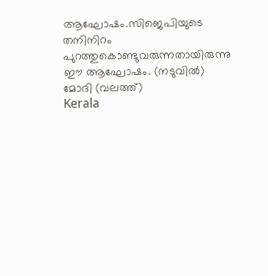ആഘോഷം.സിജെപിയുടെ തനിനിറം പുറത്തുകൊണ്ടുവരുന്നതായിരുന്നു ഈ ആഘോഷം. (നടുവില്‍) മോദി (വലത്ത്)
Kerala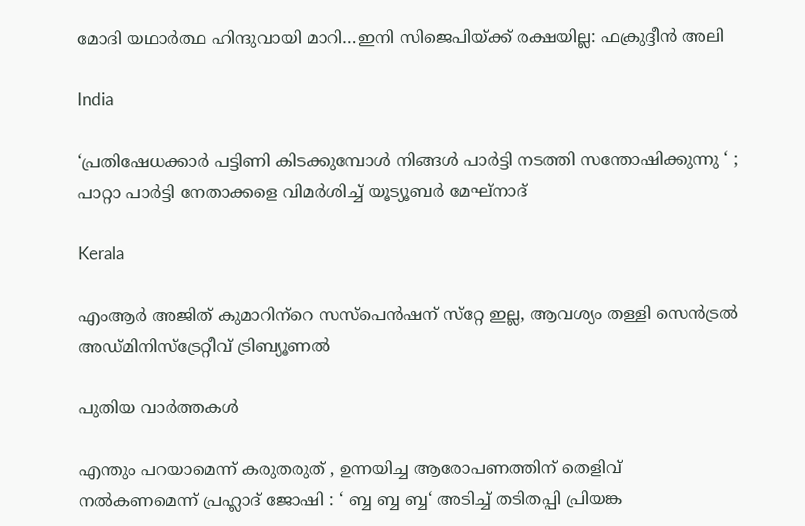മോദി യഥാര്‍ത്ഥ ഹിന്ദുവായി മാറി…ഇനി സിജെപിയ്‌ക്ക് രക്ഷയില്ല: ഫക്രുദ്ദീന്‍ അലി

India

‘പ്രതിഷേധക്കാർ പട്ടിണി കിടക്കുമ്പോൾ നിങ്ങൾ പാർട്ടി നടത്തി സന്തോഷിക്കുന്നു ‘ ; പാറ്റാ പാർട്ടി നേതാക്കളെ വിമർശിച്ച് യൂട്യൂബർ മേഘ്നാദ്

Kerala

എംആര്‍ അജിത് കുമാറിന്‌റെ സസ്പെന്‍ഷന് സ്‌റ്റേ ഇല്ല, ആവശ്യം തള്ളി സെന്‍ട്രല്‍ അഡ്മിനിസ്‌ട്രേറ്റീവ് ട്രിബ്യൂണല്‍

പുതിയ വാര്‍ത്തകള്‍

എന്തും പറയാമെന്ന് കരുതരുത് , ഉന്നയിച്ച ആരോപണത്തിന് തെളിവ് നൽകണമെന്ന് പ്രഹ്ലാദ് ജോഷി : ‘ ബ്ബ ബ്ബ ബ്ബ‘ അടിച്ച് തടിതപ്പി പ്രിയങ്ക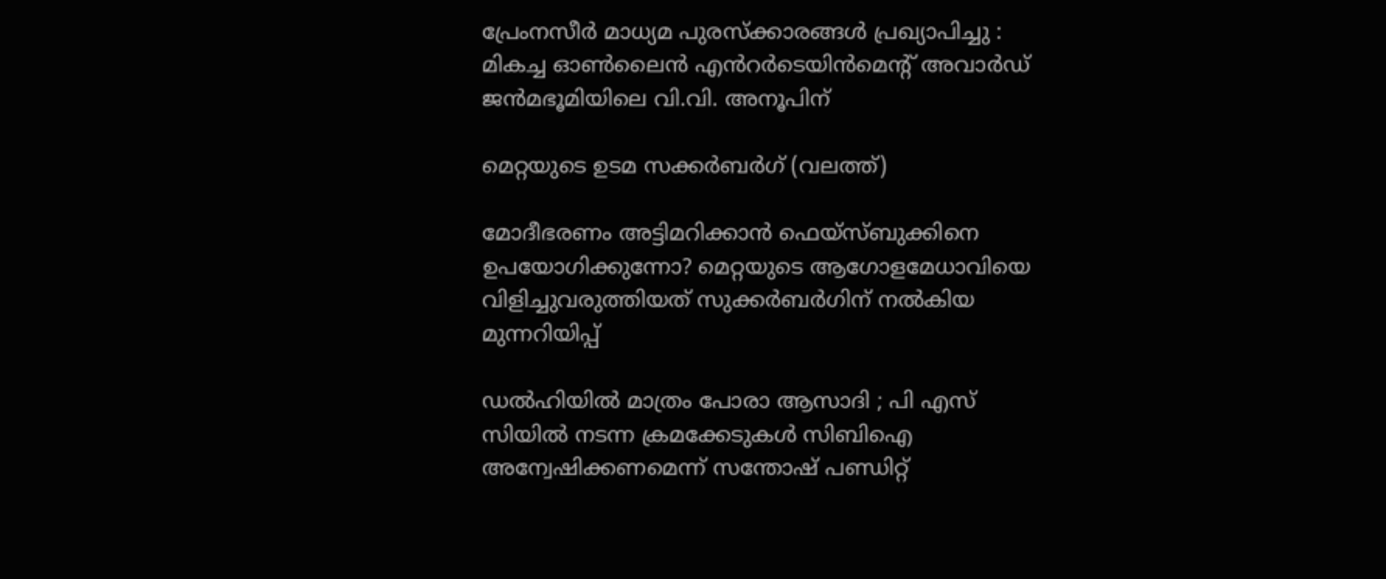പ്രേംനസീർ മാധ്യമ പുരസ്ക്കാരങ്ങൾ പ്രഖ്യാപിച്ചു : മികച്ച ഓൺലൈൻ എൻറർടെയിൻമെന്റ് അവാർഡ് ജൻമഭൂമിയിലെ വി.വി. അനൂപിന്

മെറ്റയുടെ ഉടമ സക്കര്‍ബര്‍ഗ് (വലത്ത്)

മോദീഭരണം അട്ടിമറിക്കാന്‍ ഫെയ്സ്ബുക്കിനെ ഉപയോഗിക്കുന്നോ? മെറ്റയുടെ ആഗോളമേധാവിയെ വിളിച്ചുവരുത്തിയത് സുക്കര്‍ബര്‍ഗിന് നല്‍കിയ മുന്നറിയിപ്പ്

ഡൽഹിയിൽ മാത്രം പോരാ ആസാദി ; പി എസ് സിയിൽ നടന്ന ക്രമക്കേടുകൾ സിബിഐ അന്വേഷിക്കണമെന്ന് സന്തോഷ് പണ്ഡിറ്റ്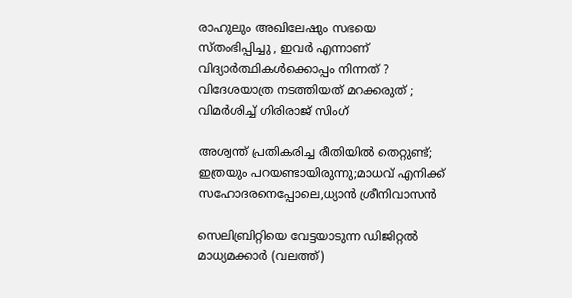രാഹുലും അഖിലേഷും സഭയെ സ്തംഭിപ്പിച്ചു , ഇവർ എന്നാണ് വിദ്യാർത്ഥികൾക്കൊപ്പം നിന്നത് ? വിദേശയാത്ര നടത്തിയത് മറക്കരുത് ; വിമർശിച്ച് ഗിരിരാജ് സിംഗ്

അശ്വന്ത് പ്രതികരിച്ച രീതിയിൽ തെറ്റുണ്ട്; ഇത്രയും പറയണ്ടായിരുന്നു;മാധവ് എനിക്ക് സഹോദരനെപ്പോലെ,ധ്യാന്‍ ശ്രീനിവാസൻ

സെലിബ്രിറ്റിയെ വേട്ടയാടുന്ന ഡിജിറ്റല്‍ മാധ്യമക്കാര്‍ (വലത്ത്)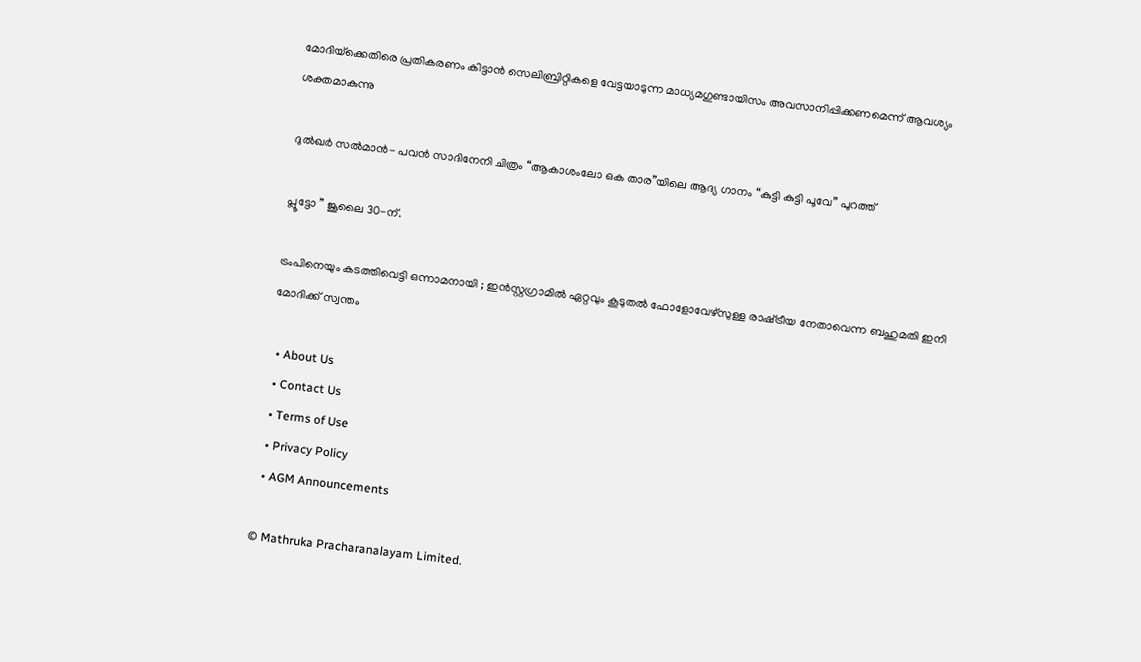മോദിയ്‌ക്കെതിരെ പ്രതികരണം കിട്ടാന്‍ സെലിബ്രിറ്റികളെ വേട്ടയാടുന്ന മാധ്യമഗുണ്ടായിസം അവസാനിപ്പിക്കണമെന്ന് ആവശ്യം ശക്തമാകുന്നു

ദുൽഖർ സൽമാൻ- പവൻ സാദിനേനി ചിത്രം “ആകാശംലോ ഒക താര”യിലെ ആദ്യ ഗാനം “കുട്ടി കുട്ടി പൂവേ” പുറത്ത്

പ്ലൂട്ടോ ” ജൂലൈ 30-ന്.

ട്രംപിനെയും കടത്തിവെട്ടി ഒന്നാമനായി ; ഇൻസ്റ്റഗ്രാമിൽ ഏറ്റവും കൂടുതൽ ഫോളോവേഴ്‌സുള്ള രാഷ്‌ട്രീയ നേതാവെന്ന ബഹുമതി ഇനി മോദിക്ക് സ്വന്തം

  • About Us
  • Contact Us
  • Terms of Use
  • Privacy Policy
  • AGM Announcements

© Mathruka Pracharanalayam Limited.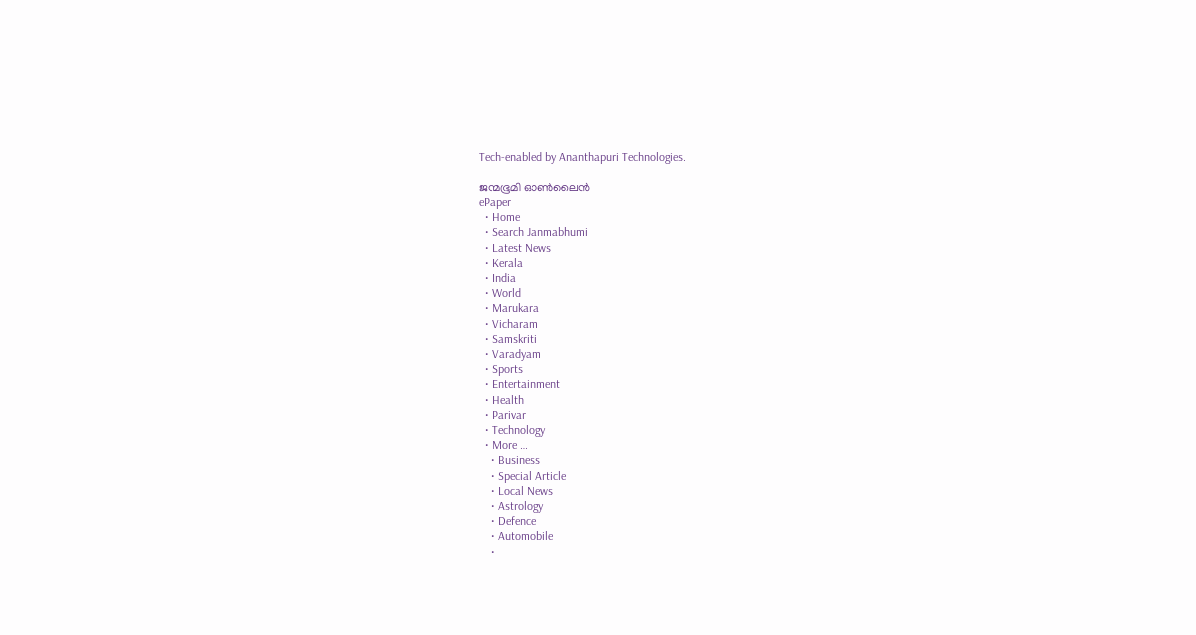Tech-enabled by Ananthapuri Technologies.

ജന്മഭൂമി ഓണ്‍ലൈന്‍
ePaper
  • Home
  • Search Janmabhumi
  • Latest News
  • Kerala
  • India
  • World
  • Marukara
  • Vicharam
  • Samskriti
  • Varadyam
  • Sports
  • Entertainment
  • Health
  • Parivar
  • Technology
  • More …
    • Business
    • Special Article
    • Local News
    • Astrology
    • Defence
    • Automobile
    •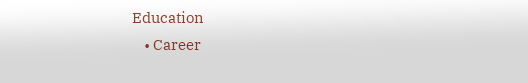Education
    • Career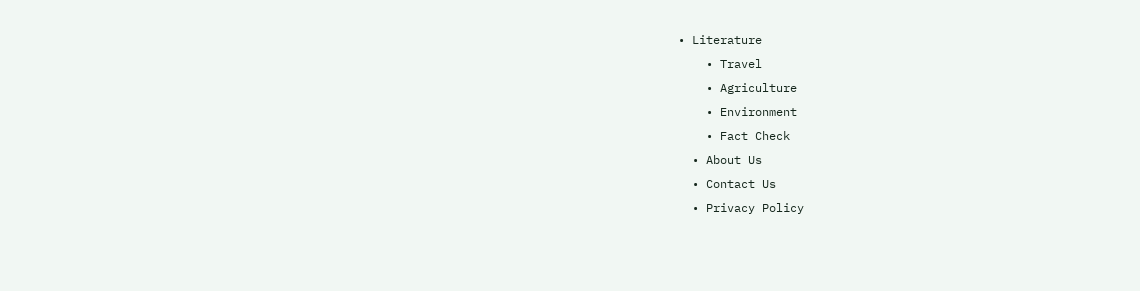• Literature
    • Travel
    • Agriculture
    • Environment
    • Fact Check
  • About Us
  • Contact Us
  • Privacy Policy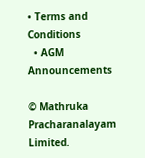• Terms and Conditions
  • AGM Announcements

© Mathruka Pracharanalayam Limited.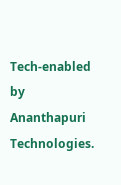Tech-enabled by Ananthapuri Technologies.